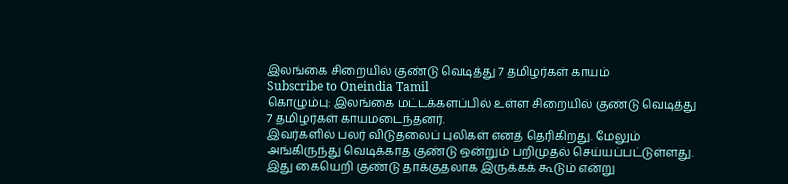இலங்கை சிறையில் குண்டு வெடித்து 7 தமிழர்கள் காயம்
Subscribe to Oneindia Tamil
கொழும்பு: இலங்கை மட்டக்களப்பில் உள்ள சிறையில் குண்டு வெடித்து 7 தமிழர்கள் காயமடைந்தனர்.
இவர்களில் பலர் விடுதலைப் புலிகள் எனத் தெரிகிறது. மேலும் அங்கிருந்து வெடிக்காத குண்டு ஒன்றும் பறிமுதல் செய்யப்பட்டுள்ளது. இது கையெறி குண்டு தாக்குதலாக இருக்கக் கூடும் என்று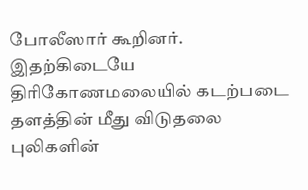போலீஸார் கூறினர்.
இதற்கிடையே திரிகோணமலையில் கடற்படை தளத்தின் மீது விடுதலை புலிகளின்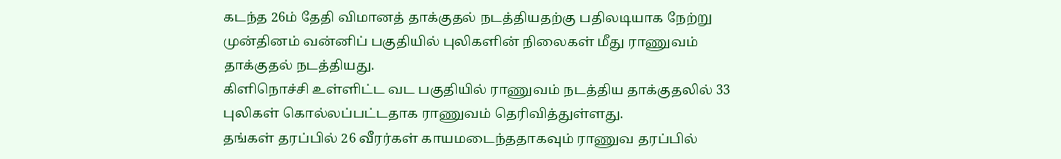கடந்த 26ம் தேதி விமானத் தாக்குதல் நடத்தியதற்கு பதிலடியாக நேற்று முன்தினம் வன்னிப் பகுதியில் புலிகளின் நிலைகள் மீது ராணுவம் தாக்குதல் நடத்தியது.
கிளிநொச்சி உள்ளிட்ட வட பகுதியில் ராணுவம் நடத்திய தாக்குதலில் 33 புலிகள் கொல்லப்பட்டதாக ராணுவம் தெரிவித்துள்ளது.
தங்கள் தரப்பில் 26 வீரர்கள் காயமடைந்ததாகவும் ராணுவ தரப்பில்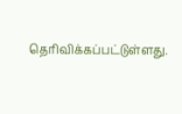தெரிவிக்கப்பட்டுள்ளது.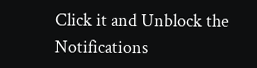Click it and Unblock the Notifications